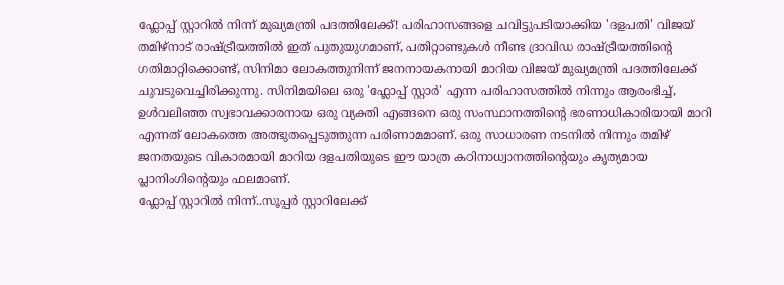ഫ്ലോപ്പ് സ്റ്റാറിൽ നിന്ന് മുഖ്യമന്ത്രി പദത്തിലേക്ക്! പരിഹാസങ്ങളെ ചവിട്ടുപടിയാക്കിയ 'ദളപതി' വിജയ്
തമിഴ്നാട് രാഷ്ട്രീയത്തിൽ ഇത് പുതുയുഗമാണ്, പതിറ്റാണ്ടുകൾ നീണ്ട ദ്രാവിഡ രാഷ്ട്രീയത്തിന്റെ ഗതിമാറ്റിക്കൊണ്ട്, സിനിമാ ലോകത്തുനിന്ന് ജനനായകനായി മാറിയ വിജയ് മുഖ്യമന്ത്രി പദത്തിലേക്ക് ചുവടുവെച്ചിരിക്കുന്നു. സിനിമയിലെ ഒരു 'ഫ്ലോപ്പ് സ്റ്റാർ' എന്ന പരിഹാസത്തിൽ നിന്നും ആരംഭിച്ച്, ഉൾവലിഞ്ഞ സ്വഭാവക്കാരനായ ഒരു വ്യക്തി എങ്ങനെ ഒരു സംസ്ഥാനത്തിന്റെ ഭരണാധികാരിയായി മാറി എന്നത് ലോകത്തെ അത്ഭുതപ്പെടുത്തുന്ന പരിണാമമാണ്. ഒരു സാധാരണ നടനിൽ നിന്നും തമിഴ് ജനതയുടെ വികാരമായി മാറിയ ദളപതിയുടെ ഈ യാത്ര കഠിനാധ്വാനത്തിന്റെയും കൃത്യമായ പ്ലാനിംഗിന്റെയും ഫലമാണ്.
ഫ്ലോപ്പ് സ്റ്റാറിൽ നിന്ന്..സൂപ്പർ സ്റ്റാറിലേക്ക്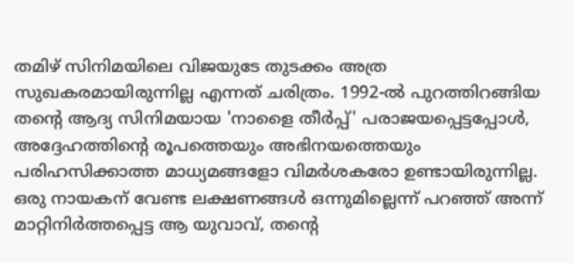തമിഴ് സിനിമയിലെ വിജയുടേ തുടക്കം അത്ര സുഖകരമായിരുന്നില്ല എന്നത് ചരിത്രം. 1992-ൽ പുറത്തിറങ്ങിയ തന്റെ ആദ്യ സിനിമയായ 'നാളൈ തീർപ്പ്' പരാജയപ്പെട്ടപ്പോൾ, അദ്ദേഹത്തിന്റെ രൂപത്തെയും അഭിനയത്തെയും പരിഹസിക്കാത്ത മാധ്യമങ്ങളോ വിമർശകരോ ഉണ്ടായിരുന്നില്ല. ഒരു നായകന് വേണ്ട ലക്ഷണങ്ങൾ ഒന്നുമില്ലെന്ന് പറഞ്ഞ് അന്ന് മാറ്റിനിർത്തപ്പെട്ട ആ യുവാവ്, തന്റെ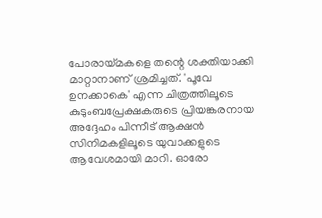പോരായ്മകളെ തന്റെ ശക്തിയാക്കി മാറ്റാനാണ് ശ്രമിച്ചത്. 'പൂവേ ഉനക്കാകെ' എന്ന ചിത്രത്തിലൂടെ കുടുംബപ്രേക്ഷകരുടെ പ്രിയങ്കരനായ അദ്ദേഹം പിന്നീട് ആക്ഷൻ സിനിമകളിലൂടെ യുവാക്കളുടെ ആവേശമായി മാറി. ഓരോ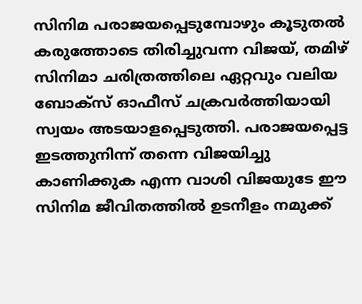സിനിമ പരാജയപ്പെടുമ്പോഴും കൂടുതൽ കരുത്തോടെ തിരിച്ചുവന്ന വിജയ്, തമിഴ് സിനിമാ ചരിത്രത്തിലെ ഏറ്റവും വലിയ ബോക്സ് ഓഫീസ് ചക്രവർത്തിയായി സ്വയം അടയാളപ്പെടുത്തി. പരാജയപ്പെട്ട ഇടത്തുനിന്ന് തന്നെ വിജയിച്ചു കാണിക്കുക എന്ന വാശി വിജയുടേ ഈ സിനിമ ജീവിതത്തിൽ ഉടനീളം നമുക്ക്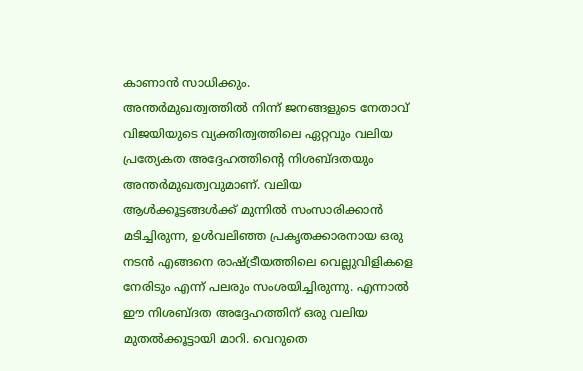കാണാൻ സാധിക്കും.
അന്തർമുഖത്വത്തിൽ നിന്ന് ജനങ്ങളുടെ നേതാവ്
വിജയിയുടെ വ്യക്തിത്വത്തിലെ ഏറ്റവും വലിയ പ്രത്യേകത അദ്ദേഹത്തിന്റെ നിശബ്ദതയും അന്തർമുഖത്വവുമാണ്. വലിയ ആൾക്കൂട്ടങ്ങൾക്ക് മുന്നിൽ സംസാരിക്കാൻ മടിച്ചിരുന്ന, ഉൾവലിഞ്ഞ പ്രകൃതക്കാരനായ ഒരു നടൻ എങ്ങനെ രാഷ്ട്രീയത്തിലെ വെല്ലുവിളികളെ നേരിടും എന്ന് പലരും സംശയിച്ചിരുന്നു. എന്നാൽ ഈ നിശബ്ദത അദ്ദേഹത്തിന് ഒരു വലിയ മുതൽക്കൂട്ടായി മാറി. വെറുതെ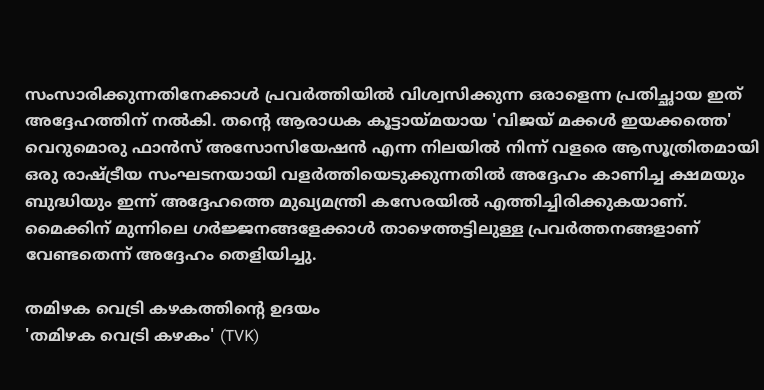സംസാരിക്കുന്നതിനേക്കാൾ പ്രവർത്തിയിൽ വിശ്വസിക്കുന്ന ഒരാളെന്ന പ്രതിച്ഛായ ഇത് അദ്ദേഹത്തിന് നൽകി. തന്റെ ആരാധക കൂട്ടായ്മയായ 'വിജയ് മക്കൾ ഇയക്കത്തെ' വെറുമൊരു ഫാൻസ് അസോസിയേഷൻ എന്ന നിലയിൽ നിന്ന് വളരെ ആസൂത്രിതമായി ഒരു രാഷ്ട്രീയ സംഘടനയായി വളർത്തിയെടുക്കുന്നതിൽ അദ്ദേഹം കാണിച്ച ക്ഷമയും ബുദ്ധിയും ഇന്ന് അദ്ദേഹത്തെ മുഖ്യമന്ത്രി കസേരയിൽ എത്തിച്ചിരിക്കുകയാണ്. മൈക്കിന് മുന്നിലെ ഗർജ്ജനങ്ങളേക്കാൾ താഴെത്തട്ടിലുള്ള പ്രവർത്തനങ്ങളാണ് വേണ്ടതെന്ന് അദ്ദേഹം തെളിയിച്ചു.

തമിഴക വെട്രി കഴകത്തിന്റെ ഉദയം
'തമിഴക വെട്രി കഴകം' (TVK)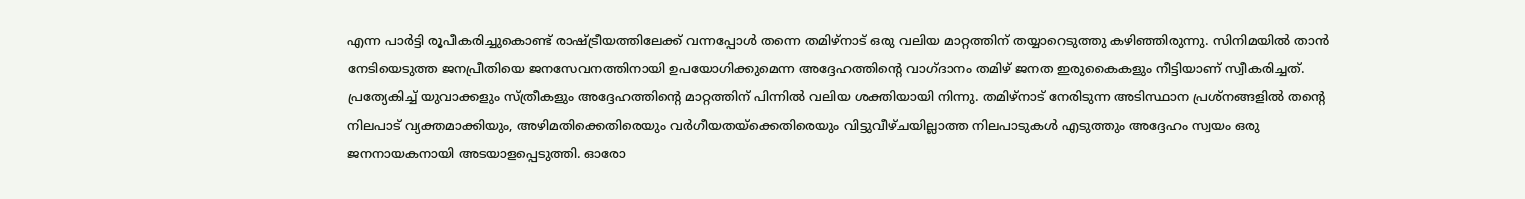എന്ന പാർട്ടി രൂപീകരിച്ചുകൊണ്ട് രാഷ്ട്രീയത്തിലേക്ക് വന്നപ്പോൾ തന്നെ തമിഴ്നാട് ഒരു വലിയ മാറ്റത്തിന് തയ്യാറെടുത്തു കഴിഞ്ഞിരുന്നു. സിനിമയിൽ താൻ നേടിയെടുത്ത ജനപ്രീതിയെ ജനസേവനത്തിനായി ഉപയോഗിക്കുമെന്ന അദ്ദേഹത്തിന്റെ വാഗ്ദാനം തമിഴ് ജനത ഇരുകൈകളും നീട്ടിയാണ് സ്വീകരിച്ചത്. പ്രത്യേകിച്ച് യുവാക്കളും സ്ത്രീകളും അദ്ദേഹത്തിന്റെ മാറ്റത്തിന് പിന്നിൽ വലിയ ശക്തിയായി നിന്നു. തമിഴ്നാട് നേരിടുന്ന അടിസ്ഥാന പ്രശ്നങ്ങളിൽ തന്റെ നിലപാട് വ്യക്തമാക്കിയും, അഴിമതിക്കെതിരെയും വർഗീയതയ്ക്കെതിരെയും വിട്ടുവീഴ്ചയില്ലാത്ത നിലപാടുകൾ എടുത്തും അദ്ദേഹം സ്വയം ഒരു ജനനായകനായി അടയാളപ്പെടുത്തി. ഓരോ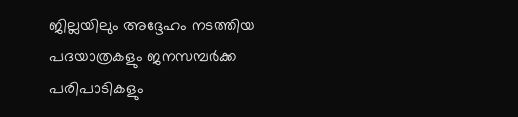ജില്ലയിലും അദ്ദേഹം നടത്തിയ പദയാത്രകളും ജനസമ്പർക്ക പരിപാടികളും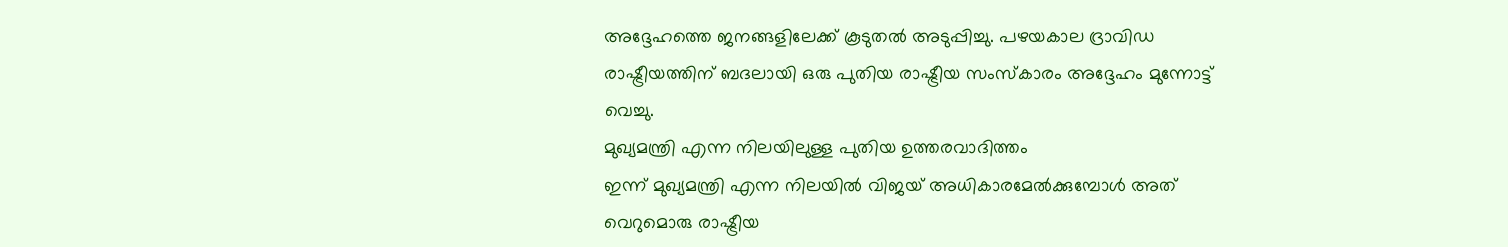അദ്ദേഹത്തെ ജനങ്ങളിലേക്ക് കൂടുതൽ അടുപ്പിച്ചു. പഴയകാല ദ്രാവിഡ രാഷ്ട്രീയത്തിന് ബദലായി ഒരു പുതിയ രാഷ്ട്രീയ സംസ്കാരം അദ്ദേഹം മുന്നോട്ട് വെച്ചു.
മുഖ്യമന്ത്രി എന്ന നിലയിലുള്ള പുതിയ ഉത്തരവാദിത്തം
ഇന്ന് മുഖ്യമന്ത്രി എന്ന നിലയിൽ വിജയ് അധികാരമേൽക്കുമ്പോൾ അത് വെറുമൊരു രാഷ്ട്രീയ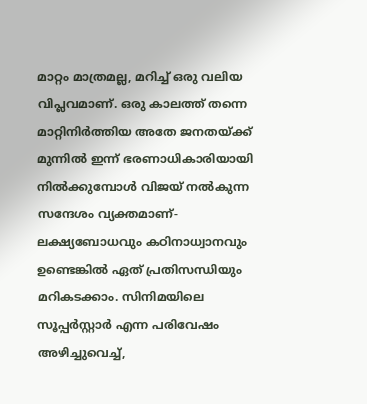മാറ്റം മാത്രമല്ല, മറിച്ച് ഒരു വലിയ വിപ്ലവമാണ്. ഒരു കാലത്ത് തന്നെ മാറ്റിനിർത്തിയ അതേ ജനതയ്ക്ക് മുന്നിൽ ഇന്ന് ഭരണാധികാരിയായി നിൽക്കുമ്പോൾ വിജയ് നൽകുന്ന സന്ദേശം വ്യക്തമാണ്-ലക്ഷ്യബോധവും കഠിനാധ്വാനവും ഉണ്ടെങ്കിൽ ഏത് പ്രതിസന്ധിയും മറികടക്കാം. സിനിമയിലെ സൂപ്പർസ്റ്റാർ എന്ന പരിവേഷം അഴിച്ചുവെച്ച്,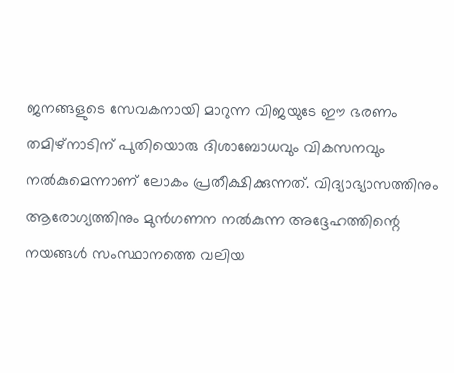ജനങ്ങളുടെ സേവകനായി മാറുന്ന വിജയുടേ ഈ ഭരണം തമിഴ്നാടിന് പുതിയൊരു ദിശാബോധവും വികസനവും നൽകുമെന്നാണ് ലോകം പ്രതീക്ഷിക്കുന്നത്. വിദ്യാഭ്യാസത്തിനും ആരോഗ്യത്തിനും മുൻഗണന നൽകുന്ന അദ്ദേഹത്തിന്റെ നയങ്ങൾ സംസ്ഥാനത്തെ വലിയ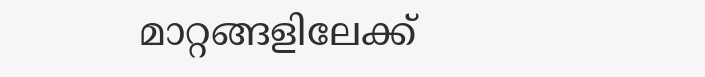മാറ്റങ്ങളിലേക്ക്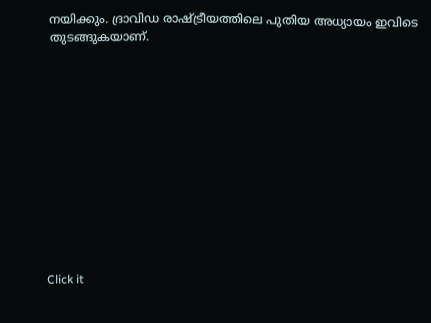നയിക്കും. ദ്രാവിഡ രാഷ്ട്രീയത്തിലെ പുതിയ അധ്യായം ഇവിടെ തുടങ്ങുകയാണ്.












Click it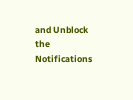and Unblock the Notifications